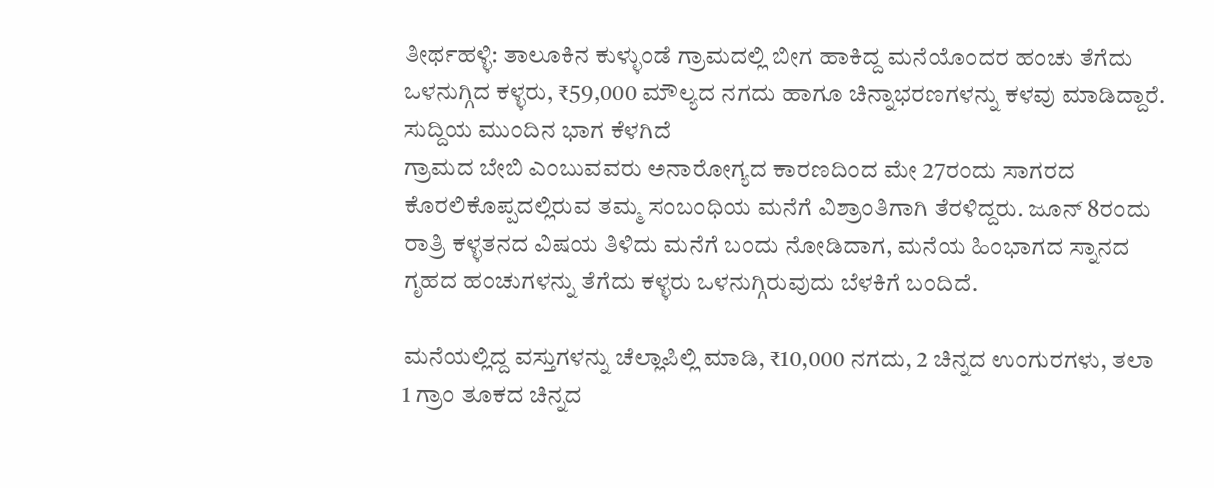ತೀರ್ಥಹಳ್ಳಿ: ತಾಲೂಕಿನ ಕುಳ್ಳುಂಡೆ ಗ್ರಾಮದಲ್ಲಿ ಬೀಗ ಹಾಕಿದ್ದ ಮನೆಯೊಂದರ ಹಂಚು ತೆಗೆದು ಒಳನುಗ್ಗಿದ ಕಳ್ಳರು, ₹59,000 ಮೌಲ್ಯದ ನಗದು ಹಾಗೂ ಚಿನ್ನಾಭರಣಗಳನ್ನು ಕಳವು ಮಾಡಿದ್ದಾರೆ.
ಸುದ್ದಿಯ ಮುಂದಿನ ಭಾಗ ಕೆಳಗಿದೆ
ಗ್ರಾಮದ ಬೇಬಿ ಎಂಬುವವರು ಅನಾರೋಗ್ಯದ ಕಾರಣದಿಂದ ಮೇ 27ರಂದು ಸಾಗರದ ಕೊರಲಿಕೊಪ್ಪದಲ್ಲಿರುವ ತಮ್ಮ ಸಂಬಂಧಿಯ ಮನೆಗೆ ವಿಶ್ರಾಂತಿಗಾಗಿ ತೆರಳಿದ್ದರು. ಜೂನ್ 8ರಂದು ರಾತ್ರಿ ಕಳ್ಳತನದ ವಿಷಯ ತಿಳಿದು ಮನೆಗೆ ಬಂದು ನೋಡಿದಾಗ, ಮನೆಯ ಹಿಂಭಾಗದ ಸ್ನಾನದ ಗೃಹದ ಹಂಚುಗಳನ್ನು ತೆಗೆದು ಕಳ್ಳರು ಒಳನುಗ್ಗಿರುವುದು ಬೆಳಕಿಗೆ ಬಂದಿದೆ.

ಮನೆಯಲ್ಲಿದ್ದ ವಸ್ತುಗಳನ್ನು ಚೆಲ್ಲಾಪಿಲ್ಲಿ ಮಾಡಿ, ₹10,000 ನಗದು, 2 ಚಿನ್ನದ ಉಂಗುರಗಳು, ತಲಾ 1 ಗ್ರಾಂ ತೂಕದ ಚಿನ್ನದ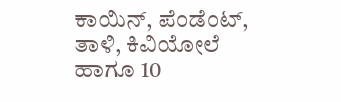ಕಾಯಿನ್, ಪೆಂಡೆಂಟ್, ತಾಳಿ, ಕಿವಿಯೋಲೆ ಹಾಗೂ 10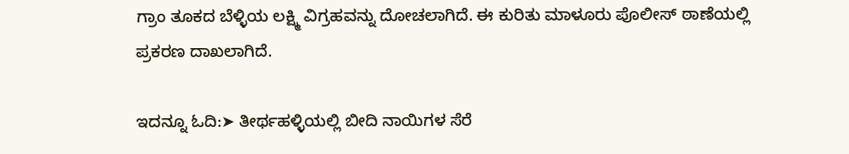ಗ್ರಾಂ ತೂಕದ ಬೆಳ್ಳಿಯ ಲಕ್ಷ್ಮಿ ವಿಗ್ರಹವನ್ನು ದೋಚಲಾಗಿದೆ. ಈ ಕುರಿತು ಮಾಳೂರು ಪೊಲೀಸ್ ಠಾಣೆಯಲ್ಲಿ ಪ್ರಕರಣ ದಾಖಲಾಗಿದೆ.

ಇದನ್ನೂ ಓದಿ:➤ ತೀರ್ಥಹಳ್ಳಿಯಲ್ಲಿ ಬೀದಿ ನಾಯಿಗಳ ಸೆರೆ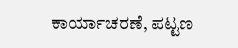ಕಾರ್ಯಾಚರಣೆ, ಪಟ್ಟಣ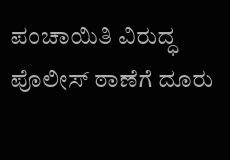ಪಂಚಾಯಿತಿ ವಿರುದ್ಧ ಪೊಲೀಸ್ ಠಾಣೆಗೆ ದೂರು